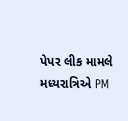પેપર લીક મામલે મધ્યરાત્રિએ PM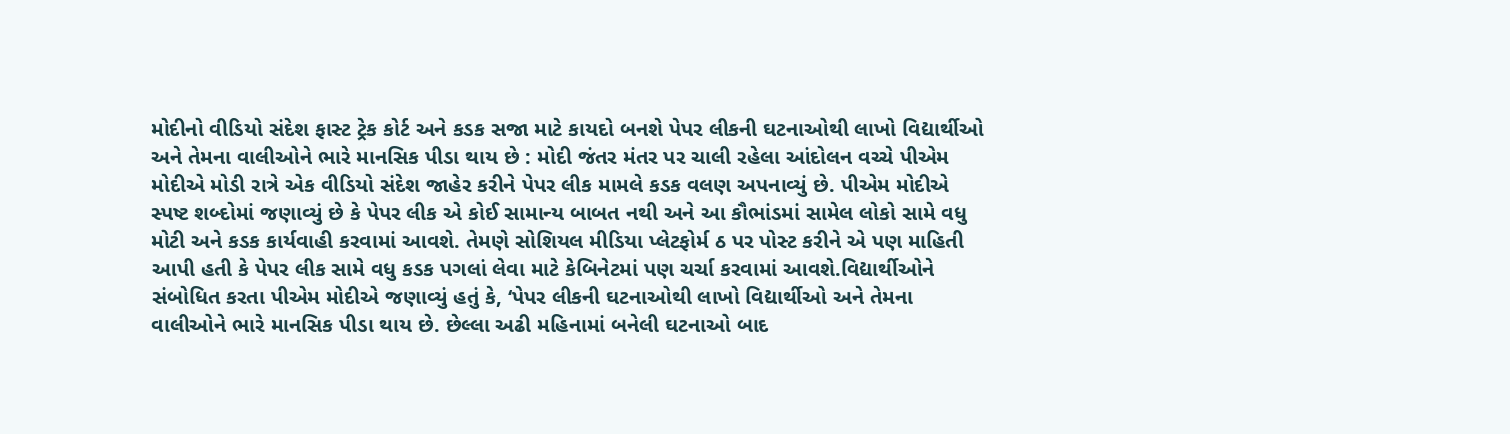મોદીનો વીડિયો સંદેશ ફાસ્ટ ટ્રેક કોર્ટ અને કડક સજા માટે કાયદો બનશે પેપર લીકની ઘટનાઓથી લાખો વિદ્યાર્થીઓ અને તેમના વાલીઓને ભારે માનસિક પીડા થાય છે : મોદી જંતર મંતર પર ચાલી રહેલા આંદોલન વચ્ચે પીએમ મોદીએ મોડી રાત્રે એક વીડિયો સંદેશ જાહેર કરીને પેપર લીક મામલે કડક વલણ અપનાવ્યું છે. પીએમ મોદીએ સ્પષ્ટ શબ્દોમાં જણાવ્યું છે કે પેપર લીક એ કોઈ સામાન્ય બાબત નથી અને આ કૌભાંડમાં સામેલ લોકો સામે વધુ મોટી અને કડક કાર્યવાહી કરવામાં આવશે. તેમણે સોશિયલ મીડિયા પ્લેટફોર્મ ઠ પર પોસ્ટ કરીને એ પણ માહિતી આપી હતી કે પેપર લીક સામે વધુ કડક પગલાં લેવા માટે કેબિનેટમાં પણ ચર્ચા કરવામાં આવશે.વિદ્યાર્થીઓને સંબોધિત કરતા પીએમ મોદીએ જણાવ્યું હતું કે, ‘પેપર લીકની ઘટનાઓથી લાખો વિદ્યાર્થીઓ અને તેમના વાલીઓને ભારે માનસિક પીડા થાય છે. છેલ્લા અઢી મહિનામાં બનેલી ઘટનાઓ બાદ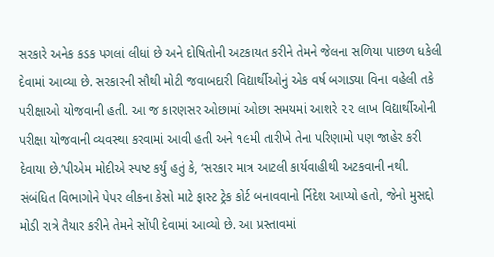સરકારે અનેક કડક પગલાં લીધાં છે અને દોષિતોની અટકાયત કરીને તેમને જેલના સળિયા પાછળ ધકેલી દેવામાં આવ્યા છે. સરકારની સૌથી મોટી જવાબદારી વિદ્યાર્થીઓનું એક વર્ષ બગાડ્યા વિના વહેલી તકે પરીક્ષાઓ યોજવાની હતી. આ જ કારણસર ઓછામાં ઓછા સમયમાં આશરે ૨૨ લાખ વિદ્યાર્થીઓની પરીક્ષા યોજવાની વ્યવસ્થા કરવામાં આવી હતી અને ૧૯મી તારીખે તેના પરિણામો પણ જાહેર કરી દેવાયા છે.’પીએમ મોદીએ સ્પષ્ટ કર્યું હતું કે, ‘સરકાર માત્ર આટલી કાર્યવાહીથી અટકવાની નથી. સંબંધિત વિભાગોને પેપર લીકના કેસો માટે ફાસ્ટ ટ્રેક કોર્ટ બનાવવાનો ર્નિદેશ આપ્યો હતો, જેનો મુસદ્દો મોડી રાત્રે તૈયાર કરીને તેમને સોંપી દેવામાં આવ્યો છે. આ પ્રસ્તાવમાં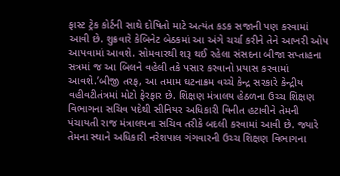ફાસ્ટ ટ્રેક કોર્ટની સાથે દોષિતો માટે અત્યંત કડક સજાની પણ કરવામાં આવી છે. શુક્રવારે કેબિનેટ બેઠકમાં આ અંગે ચર્ચા કરીને તેને આખરી ઓપ આપવામાં આવશે. સોમવારથી શરૂ થઈ રહેલા સંસદના બીજા સપ્તાહના સત્રમાં જ આ બિલને વહેલી તકે પસાર કરવાનો પ્રયાસ કરવામાં આવશે.’બીજી તરફ, આ તમામ ઘટનાક્રમ વચ્ચે કેન્દ્ર સરકારે કેન્દ્રીય વહીવટીતંત્રમાં મોટો ફેરફાર છે. શિક્ષણ મંત્રાલય હેઠળના ઉચ્ચ શિક્ષણ વિભાગના સચિવ પદેથી સીનિયર અધિકારી વિનીત હટાવીને તેમની પંચાયતી રાજ મંત્રાલયના સચિવ તરીકે બદલી કરવામાં આવી છે. જ્યારે તેમના સ્થાને અધિકારી નરેશપાલ ગંગવારની ઉચ્ચ શિક્ષણ વિભાગના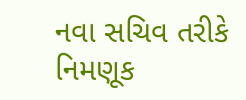નવા સચિવ તરીકે નિમણૂક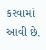કરવામાં આવી છે.